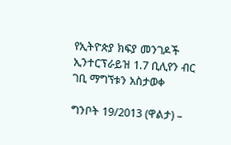የኢትዮጵያ ክፍያ መንገዶች ኢንተርፕራይዝ 1.7 ቢሊየን ብር ገቢ ማግኘቱን አስታወቀ

ግንቦት 19/2013 (ዋልታ) –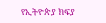የኢትዮጵያ ክፍያ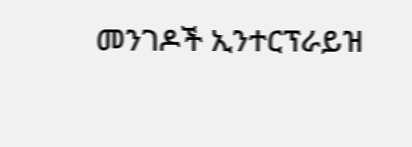መንገዶች ኢንተርፕራይዝ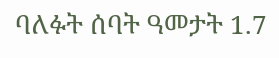ባለፉት ሰባት ዓመታት 1.7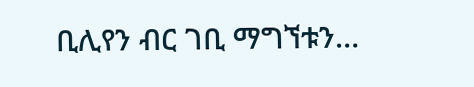ቢሊየን ብር ገቢ ማግኘቱን…